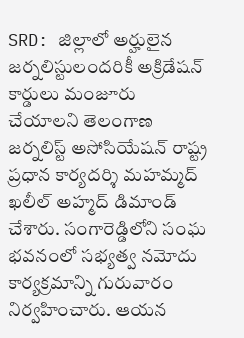SRD: జిల్లాలో అర్హులైన జర్నలిస్టులందరికీ అక్రిడేషన్ కార్డులు మంజూరు చేయాలని తెలంగాణ జర్నలిస్ట్ అసోసియేషన్ రాష్ట్ర ప్రధాన కార్యదర్శి మహమ్మద్ ఖలీల్ అహ్మద్ డిమాండ్ చేశారు. సంగారెడ్డిలోని సంఘ భవనంలో సభ్యత్వ నమోదు కార్యక్రమాన్ని గురువారం నిర్వహించారు. ఆయన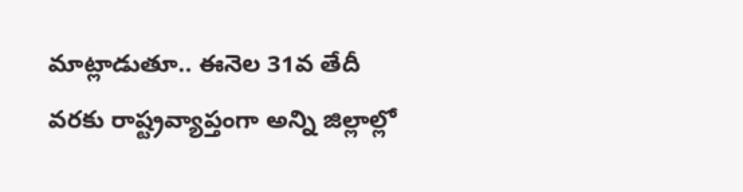మాట్లాడుతూ.. ఈనెల 31వ తేదీ వరకు రాష్ట్రవ్యాప్తంగా అన్ని జిల్లాల్లో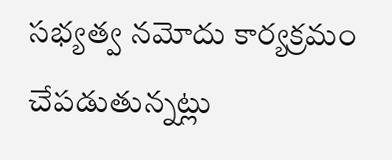సభ్యత్వ నమోదు కార్యక్రమం చేపడుతున్నట్లు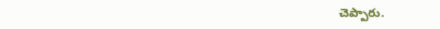చెప్పారు.